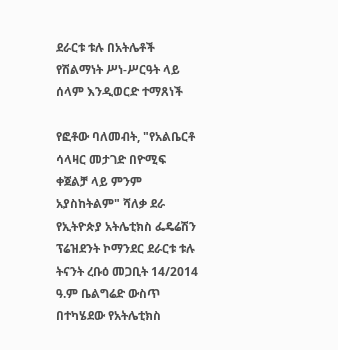ደራርቱ ቱሉ በአትሌቶች የሽልማነት ሥነ-ሥርዓት ላይ ሰላም እንዲወርድ ተማጸነች

የፎቶው ባለመብት, "የአልቤርቶ ሳላዛር መታገድ በዮሚፍ ቀጀልቻ ላይ ምንም አያስከትልም" ሻለቃ ደራ
የኢትዮጵያ አትሌቲክስ ፌዴሬሽን ፕሬዝደንት ኮማንደር ደራርቱ ቱሉ ትናንት ረቡዕ መጋቢት 14/2014 ዓ.ም ቤልግሬድ ውስጥ በተካሄደው የአትሌቲክስ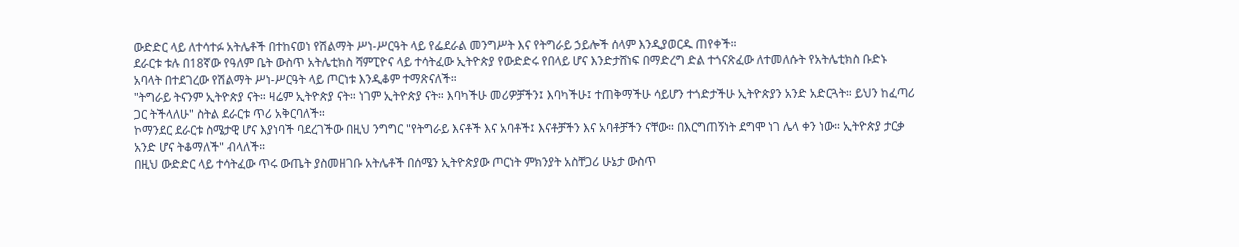ውድድር ላይ ለተሳተፉ አትሌቶች በተከናወነ የሽልማት ሥነ-ሥርዓት ላይ የፌደራል መንግሥት እና የትግራይ ኃይሎች ሰላም እንዲያወርዱ ጠየቀች።
ደራርቱ ቱሉ በ18ኛው የዓለም ቤት ውስጥ አትሌቲክስ ሻምፒዮና ላይ ተሳትፈው ኢትዮጵያ የውድድሩ የበላይ ሆና እንድታሸነፍ በማድረግ ድል ተጎናጽፈው ለተመለሱት የአትሌቲክስ ቡድኑ አባላት በተደገረው የሽልማት ሥነ-ሥርዓት ላይ ጦርነቱ እንዲቆም ተማጽናለች።
"ትግራይ ትናንም ኢትዮጵያ ናት። ዛሬም ኢትዮጵያ ናት። ነገም ኢትዮጵያ ናት። እባካችሁ መሪዎቻችን፤ እባካችሁ፤ ተጠቅማችሁ ሳይሆን ተጎድታችሁ ኢትዮጵያን አንድ አድርጓት። ይህን ከፈጣሪ ጋር ትችላለሁ" ስትል ደራርቱ ጥሪ አቅርባለች።
ኮማንደር ደራርቱ ስሜታዊ ሆና እያነባች ባደረገችው በዚህ ንግግር "የትግራይ እናቶች እና አባቶች፤ እናቶቻችን እና አባቶቻችን ናቸው። በእርግጠኝነት ደግሞ ነገ ሌላ ቀን ነው። ኢትዮጵያ ታርቃ አንድ ሆና ትቆማለች" ብላለች።
በዚህ ውድድር ላይ ተሳትፈው ጥሩ ውጤት ያስመዘገቡ አትሌቶች በሰሜን ኢትዮጵያው ጦርነት ምክንያት አስቸጋሪ ሁኔታ ውስጥ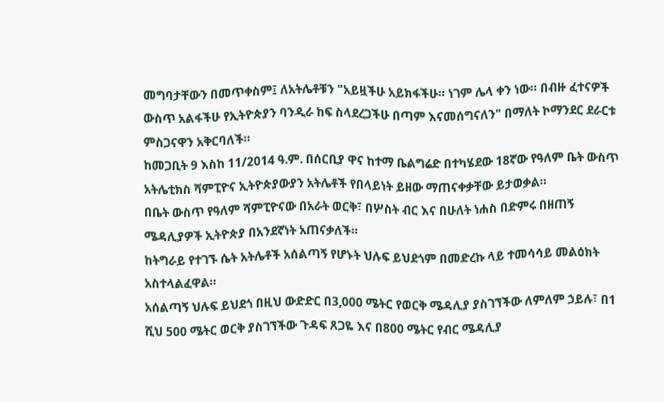መግባታቸውን በመጥቀስም፤ ለአትሌቶቹን "አይዟችሁ አይክፋችሁ። ነገም ሌላ ቀን ነው። በብዙ ፈተናዎች ውስጥ አልፋችሁ የኢትዮጵያን ባንዲራ ከፍ ስላደረጋችሁ በጣም እናመሰግናለን" በማለት ኮማንደር ደራርቱ ምስጋናዋን አቅርባለች።
ከመጋቢት 9 እስከ 11/2014 ዓ.ም. በሰርቢያ ዋና ከተማ ቤልግሬድ በተካሄደው 18ኛው የዓለም ቤት ውስጥ አትሌቲክስ ሻምፒዮና ኢትዮጵያውያን አትሌቶች የበላይነት ይዘው ማጠናቀቃቸው ይታወቃል።
በቤት ውስጥ የዓለም ሻምፒዮናው በአራት ወርቅ፣ በሦስት ብር እና በሁለት ነሐስ በድምሩ በዘጠኝ ሜዳሊያዎች ኢትዮጵያ በአንደኛነት አጠናቃለች።
ከትግራይ የተገኙ ሴት አትሌቶች አሰልጣኝ የሆኑት ህሉፍ ይህደጎም በመድረኩ ላይ ተመሳሳይ መልዕክት አስተላልፈዋል።
አሰልጣኝ ህሉፍ ይህደጎ በዚህ ውድድር በ3,000 ሜትር የወርቅ ሜዳሊያ ያስገኘችው ለምለም ኃይሉ፣ በ1 ሺህ 500 ሜትር ወርቅ ያስገኘችው ጉዳፍ ጸጋዬ እና በ800 ሜትር የብር ሜዳሊያ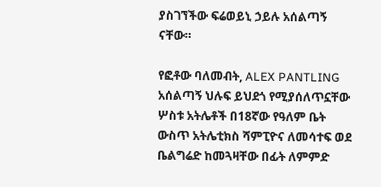ያስገኘችው ፍሬወይኒ ኃይሉ አሰልጣኝ ናቸው።

የፎቶው ባለመብት, ALEX PANTLING
አሰልጣኝ ህሉፍ ይህደጎ የሚያሰለጥኗቸው ሦስቱ አትሌቶች በ18ኛው የዓለም ቤት ውስጥ አትሌቲክስ ሻምፒዮና ለመሳተፍ ወደ ቤልግሬድ ከመጓዛቸው በፊት ለምምድ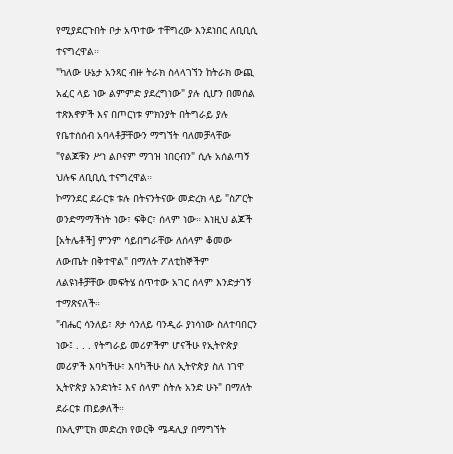የሚያደርጉበት ቦታ አጥተው ተቸግረው እንደነበር ለቢቢሲ ተናግረዋል።
"ካለው ሁኔታ አንጻር ብዙ ትራክ ስላላገኘን ከትራክ ውጪ አፈር ላይ ነው ልምምድ ያደረግነው" ያሉ ሲሆን በመሰል ተጽእኖዎች እና በጦርነቱ ምክንያት በትግራይ ያሉ የቤተሰሰብ አባላቶቻቸውን ማግኘት ባለመቻላቸው "የልጆቹን ሥነ ልቦናም ማገዝ ነበርብን" ሲሉ አሰልጣኝ ህሉፍ ለቢቢሲ ተናግረዋል።
ኮማንደር ደራርቱ ቱሉ በትናንትናው መድረክ ላይ "ስፖርት ወንድማማችነት ነው፣ ፍቅር፣ ሰላም ነው። እነዚህ ልጆች [አትሌቶች] ምንም ሳይበግራቸው ለሰላም ቆመው ለውጤት በቅተዋል" በማለት ፖለቲከኞችም ለልዩነቶቻቸው መፍትሄ ሰጥተው አገር ሰላም እንድታገኝ ተማጽናለች።
"ብሔር ሳንለይ፣ ጾታ ሳንለይ ባንዲራ ያነሳነው ስለተባበርን ነው፤ . . . የትግራይ መሪዎችም ሆናችሁ የኢትዮጵያ መሪዎች እባካችሁ፣ እባካችሁ ስለ ኢትዮጵያ ስለ ነገዋ ኢትዮጵያ አንድነት፤ እና ሰላም ስትሉ አንድ ሁኑ" በማለት ደራርቱ ጠይቃለች።
በኦሊምፒክ መድረክ የወርቅ ሜዳሊያ በማግኘት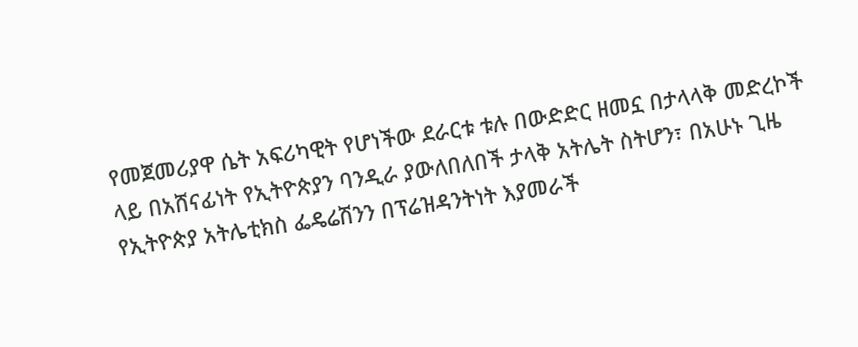የመጀመሪያዋ ሴት አፍሪካዊት የሆነችው ደራርቱ ቱሉ በውድድር ዘመኗ በታላላቅ መድረኮች ላይ በአሸናፊነት የኢትዮጵያን ባንዲራ ያውለበለበች ታላቅ አትሌት ስትሆን፣ በአሁኑ ጊዜ የኢትዮጵያ አትሌቲክስ ፌዴሬሽንን በፕሬዝዳንትነት እያመራች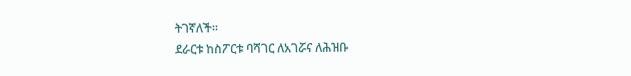ትገኛለች።
ደራርቱ ከስፖርቱ ባሻገር ለአገሯና ለሕዝቡ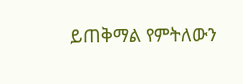ይጠቅማል የምትለውን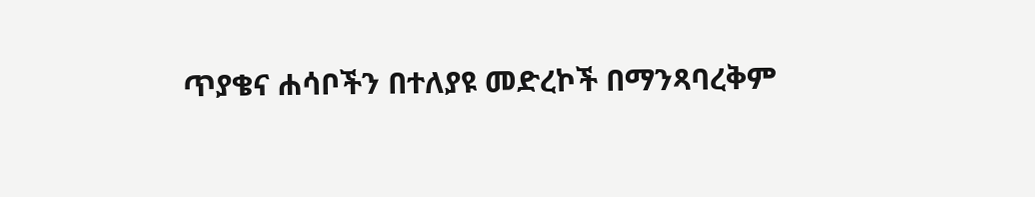ጥያቄና ሐሳቦችን በተለያዩ መድረኮች በማንጻባረቅም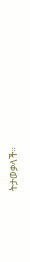ትታወቃላች።